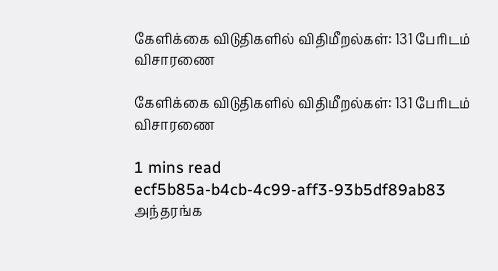கேளிக்கை விடுதிகளில் விதிமீறல்கள்: 131 பேரிடம் விசாரணை

கேளிக்கை விடுதிகளில் விதிமீறல்கள்: 131 பேரிடம் விசாரணை

1 mins read
ecf5b85a-b4cb-4c99-aff3-93b5df89ab83
அந்தரங்க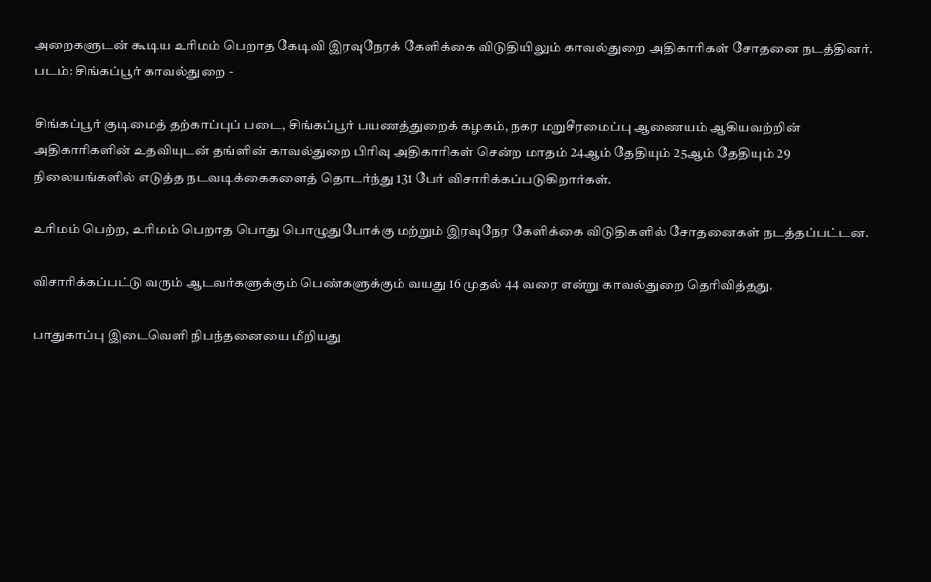அறைகளுடன் கூடிய உரிமம் பெறாத கேடிவி இரவுநேரக் கேளிக்கை விடுதியிலும் காவல்துறை அதிகாரிகள் சோதனை நடத்தினர். படம்: சிங்கப்பூர் காவல்துறை -

சிங்கப்பூர் குடிமைத் தற்காப்புப் படை, சிங்கப்பூர் பயணத்துறைக் கழகம், நகர மறுசீரமைப்பு ஆணையம் ஆகியவற்றின் அதிகாரிகளின் உதவியுடன் தங்ளின் காவல்துறை பிரிவு அதிகாரிகள் சென்ற மாதம் 24ஆம் தேதியும் 25ஆம் தேதியும் 29 நிலையங்களில் எடுத்த நடவடிக்கைகளைத் தொடர்ந்து 131 பேர் விசாரிக்கப்படுகிறார்கள்.

உரிமம் பெற்ற, உரிமம் பெறாத பொது பொழுதுபோக்கு மற்றும் இரவுநேர கேளிக்கை விடுதிகளில் சோதனைகள் நடத்தப்பட்டன.

விசாரிக்கப்பட்டு வரும் ஆடவர்களுக்கும் பெண்களுக்கும் வயது 16 முதல் 44 வரை என்று காவல்துறை தெரிவித்தது.

பாதுகாப்பு இடைவெளி நிபந்தனையை மீறியது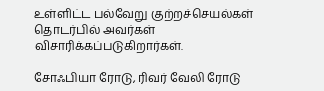உள்ளிட்ட பல்வேறு குற்றச்செயல்கள் தொடர்பில் அவர்கள் விசாரிக்கப்படுகிறார்கள்.

சோஃபியா ரோடு, ரிவர் வேலி ரோடு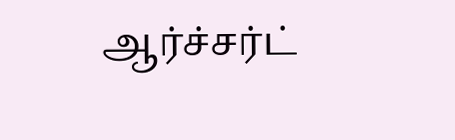ஆர்ச்சர்ட்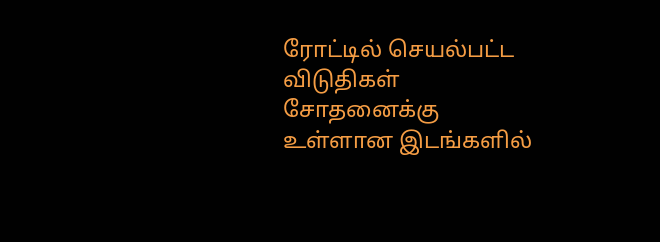ரோட்டில் செயல்பட்ட விடுதிகள் சோதனைக்கு உள்ளான இடங்களில்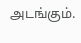அடங்கும்.